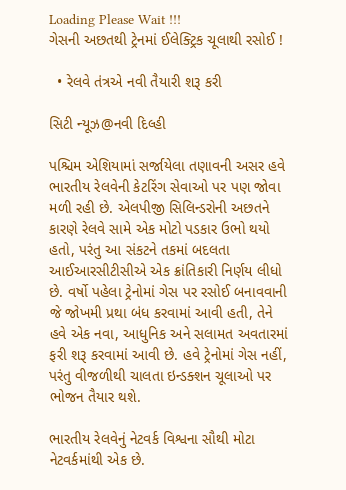Loading Please Wait !!!
ગેસની અછતથી ટ્રેનમાં ઈલેક્ટ્રિક ચૂલાથી રસોઈ !

  • રેલવે તંત્રએ નવી તૈયારી શરૂ કરી

સિટી ન્યૂઝ@નવી દિલ્હી

પશ્ચિમ એશિયામાં સર્જાયેલા તણાવની અસર હવે ભારતીય રેલવેની કેટરિંગ સેવાઓ પર પણ જોવા મળી રહી છે. એલપીજી સિલિન્ડરોની અછતને કારણે રેલવે સામે એક મોટો પડકાર ઉભો થયો હતો, પરંતુ આ સંકટને તકમાં બદલતા આઈઆરસીટીસીએ એક ક્રાંતિકારી નિર્ણય લીધો છે. વર્ષો પહેલા ટ્રેનોમાં ગેસ પર રસોઈ બનાવવાની જે જોખમી પ્રથા બંધ કરવામાં આવી હતી, તેને હવે એક નવા, આધુનિક અને સલામત અવતારમાં ફરી શરૂ કરવામાં આવી છે. હવે ટ્રેનોમાં ગેસ નહીં, પરંતુ વીજળીથી ચાલતા ઇન્ડક્શન ચૂલાઓ પર ભોજન તૈયાર થશે.

ભારતીય રેલવેનું નેટવર્ક વિશ્વના સૌથી મોટા નેટવર્કમાંથી એક છે.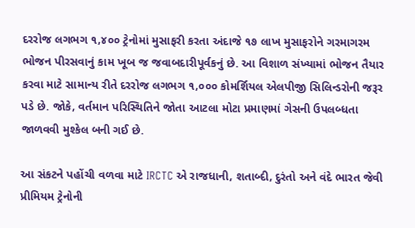દરરોજ લગભગ ૧,૪૦૦ ટ્રેનોમાં મુસાફરી કરતા અંદાજે ૧૭ લાખ મુસાફરોને ગરમાગરમ ભોજન પીરસવાનું કામ ખૂબ જ જવાબદારીપૂર્વકનું છે. આ વિશાળ સંખ્યામાં ભોજન તૈયાર કરવા માટે સામાન્ય રીતે દરરોજ લગભગ ૧,૦૦૦ કોમર્શિયલ એલપીજી સિલિન્ડરોની જરૂર પડે છે. જોકે, વર્તમાન પરિસ્થિતિને જોતા આટલા મોટા પ્રમાણમાં ગેસની ઉપલબ્ધતા જાળવવી મુશ્કેલ બની ગઈ છે.

આ સંકટને પહોંચી વળવા માટે IRCTC એ રાજધાની, શતાબ્દી, દુરંતો અને વંદે ભારત જેવી પ્રીમિયમ ટ્રેનોની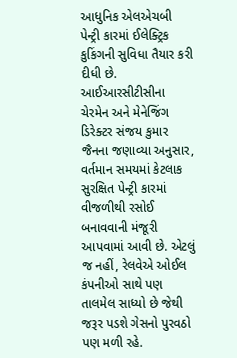આધુનિક એલએચબી પેન્ટ્રી કારમાં ઈલેક્ટ્રિક કુકિંગની સુવિધા તૈયાર કરી દીધી છે. આઈઆરસીટીસીના ચેરમેન અને મેનેજિંગ ડિરેક્ટર સંજય કુમાર જૈનના જણાવ્યા અનુસાર, વર્તમાન સમયમાં કેટલાક સુરક્ષિત પેન્ટ્રી કારમાં વીજળીથી રસોઈ બનાવવાની મંજૂરી આપવામાં આવી છે. એટલું જ નહીં, રેલવેએ ઓઈલ કંપનીઓ સાથે પણ તાલમેલ સાધ્યો છે જેથી જરૂર પડશે ગેસનો પુરવઠો પણ મળી રહે.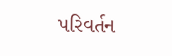પરિવર્તન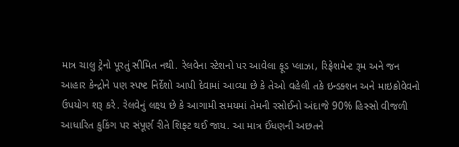માત્ર ચાલુ ટ્રેનો પૂરતું સીમિત નથી. રેલવેના સ્ટેશનો પર આવેલા ફૂડ પ્લાઝા, રિફ્રેશમેન્ટ રૂમ અને જન આહાર કેન્દ્રોને પણ સ્પષ્ટ નિર્દેશો આપી દેવામાં આવ્યા છે કે તેઓ વહેલી તકે ઇન્ડક્શન અને માઇક્રોવેવનો ઉપયોગ શરૂ કરે. રેલવેનું લક્ષ્ય છે કે આગામી સમયમાં તેમની રસોઈનો અંદાજે 90% હિસ્સો વીજળી આધારિત કુકિંગ પર સંપૂર્ણ રીતે શિફ્ટ થઈ જાય. આ માત્ર ઈંધણની અછતને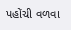પહોંચી વળવા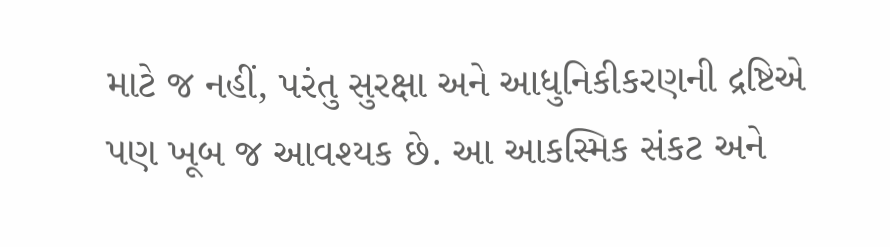માટે જ નહીં, પરંતુ સુરક્ષા અને આધુનિકીકરણની દ્રષ્ટિએ પણ ખૂબ જ આવશ્યક છે. આ આકસ્મિક સંકટ અને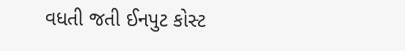વધતી જતી ઈનપુટ કોસ્ટ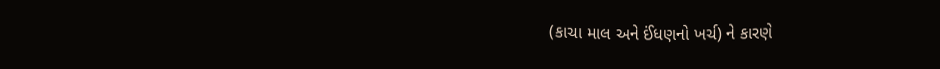(કાચા માલ અને ઈંધણનો ખર્ચ) ને કારણે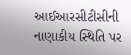આઈઆરસીટીસીની નાણાકીય સ્થિતિ પર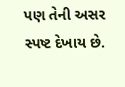પણ તેની અસર સ્પષ્ટ દેખાય છે.